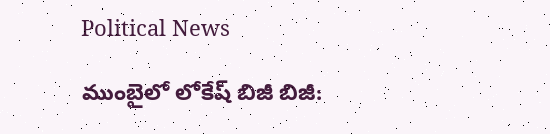Political News

ముంబైలో లోకేష్ బిజీ బిజీ: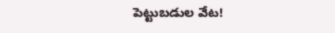పెట్టుబ‌డుల వేట‌!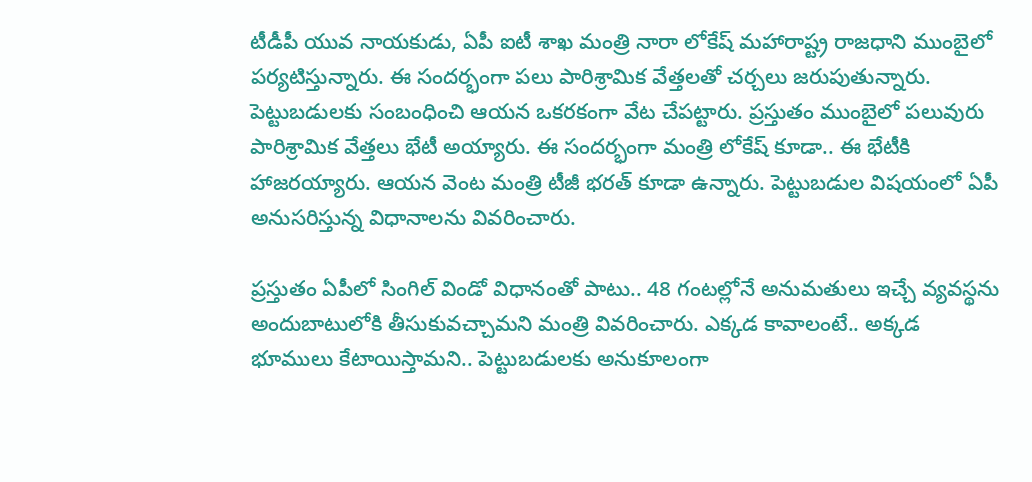టీడీపీ యువ నాయ‌కుడు, ఏపీ ఐటీ శాఖ‌ మంత్రి నారా లోకేష్ మ‌హారాష్ట్ర రాజ‌ధాని ముంబైలో ప‌ర్య‌టిస్తున్నారు. ఈ సంద‌ర్భంగా ప‌లు పారిశ్రామిక వేత్త‌ల‌తో చ‌ర్చ‌లు జ‌రుపుతున్నారు. పెట్టుబ‌డుల‌కు సంబంధించి ఆయ‌న ఒక‌ర‌కంగా వేట చేప‌ట్టారు. ప్ర‌స్తుతం ముంబైలో ప‌లువురు పారిశ్రామిక వేత్త‌లు భేటీ అయ్యారు. ఈ సంద‌ర్భంగా మంత్రి లోకేష్ కూడా.. ఈ భేటీకి హాజ‌ర‌య్యారు. ఆయ‌న వెంట మంత్రి టీజీ భ‌ర‌త్ కూడా ఉన్నారు. పెట్టుబ‌డుల విష‌యంలో ఏపీ అనుస‌రిస్తున్న విధానాల‌ను వివ‌రించారు.

ప్ర‌స్తుతం ఏపీలో సింగిల్ విండో విధానంతో పాటు.. 48 గంట‌ల్లోనే అనుమ‌తులు ఇచ్చే వ్య‌వ‌స్థ‌ను అందుబాటులోకి తీసుకువ‌చ్చామ‌ని మంత్రి వివ‌రించారు. ఎక్క‌డ కావాలంటే.. అక్క‌డ భూములు కేటాయిస్తామ‌ని.. పెట్టుబ‌డుల‌కు అనుకూలంగా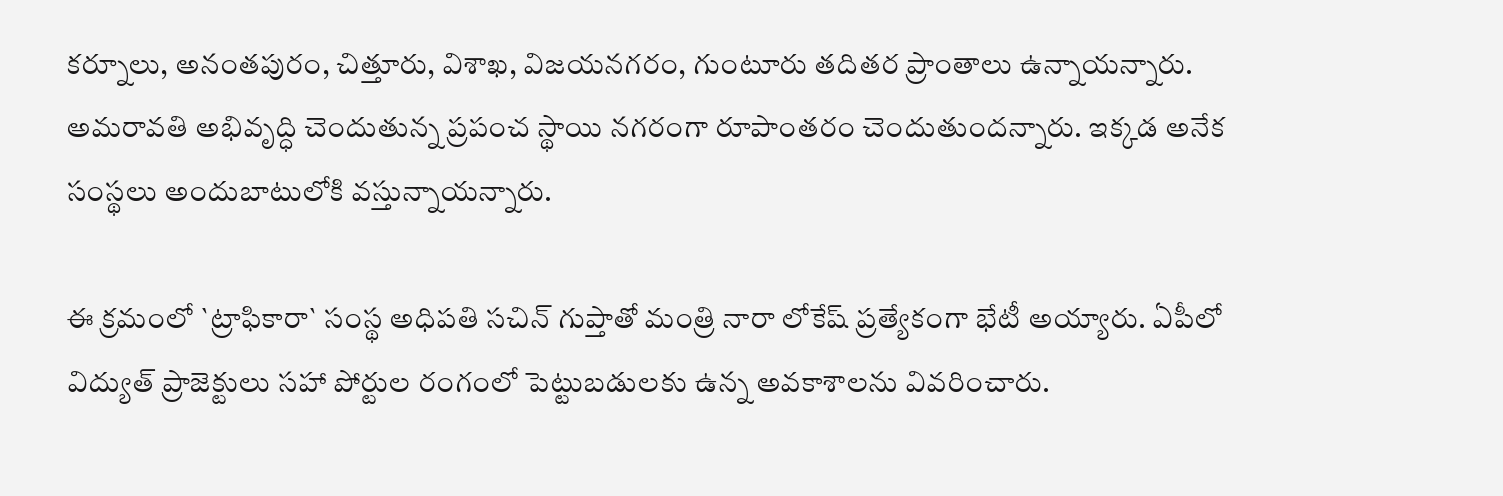క‌ర్నూలు, అనంత‌పురం, చిత్తూరు, విశాఖ‌, విజ‌య‌న‌గ‌రం, గుంటూరు త‌దిత‌ర ప్రాంతాలు ఉన్నాయ‌న్నారు. అమ‌రావ‌తి అభివృద్ధి చెందుతున్న ప్ర‌పంచ స్థాయి న‌గ‌రంగా రూపాంతరం చెందుతుంద‌న్నారు. ఇక్క‌డ అనేక సంస్థ‌లు అందుబాటులోకి వ‌స్తున్నాయ‌న్నారు.

ఈ క్ర‌మంలో `ట్రాఫికారా` సంస్థ అధిప‌తి స‌చిన్ గుప్తాతో మంత్రి నారా లోకేష్ ప్ర‌త్యేకంగా భేటీ అయ్యారు. ఏపీలో విద్యుత్ ప్రాజెక్టులు స‌హా పోర్టుల రంగంలో పెట్టుబ‌డులకు ఉన్న అవ‌కాశాల‌ను వివ‌రించారు.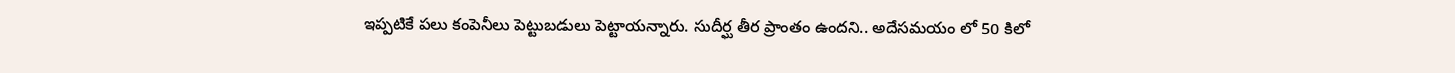ఇప్పటికే ప‌లు కంపెనీలు పెట్టుబడులు పెట్టాయ‌న్నారు. సుదీర్ఘ తీర ప్రాంతం ఉంద‌ని.. అదేస‌మ‌యం లో 50 కిలో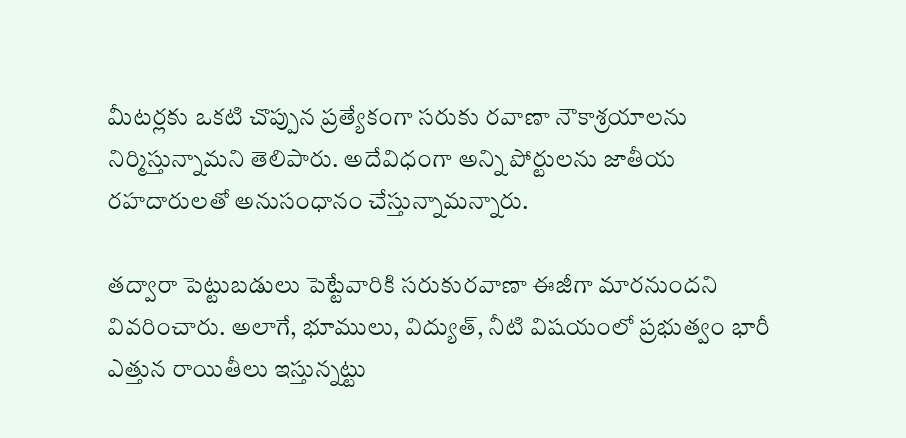మీట‌ర్ల‌కు ఒక‌టి చొప్పున ప్ర‌త్యేకంగా స‌రుకు ర‌వాణా నౌకాశ్ర‌యాల‌ను నిర్మిస్తున్నామ‌ని తెలిపారు. అదేవిధంగా అన్ని పోర్టుల‌ను జాతీయ ర‌హ‌దారులతో అనుసంధానం చేస్తున్నామ‌న్నారు.

త‌ద్వారా పెట్టుబ‌డులు పెట్టేవారికి స‌రుకుర‌వాణా ఈజీగా మార‌నుంద‌ని వివ‌రించారు. అలాగే, భూములు, విద్యుత్‌, నీటి విష‌యంలో ప్ర‌భుత్వం భారీ ఎత్తున రాయితీలు ఇస్తున్న‌ట్టు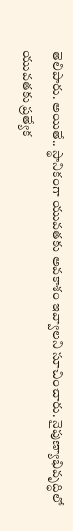తెలిపారు. అయితే.. స్థానికంగా యువ‌త‌కు అవ‌కాశం ఇవ్వాల‌ని సూచించారు. నైపుణ్యాభివృద్ధిలో యువ‌త‌కు ప్ర‌త్యేక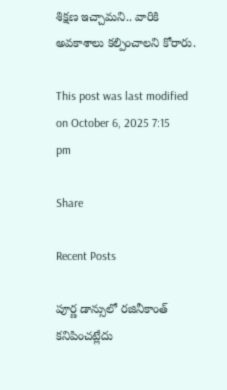శిక్ష‌ణ ఇచ్చామ‌ని.. వారికి అవ‌కాశాలు క‌ల్పించాల‌ని కోరారు.

This post was last modified on October 6, 2025 7:15 pm

Share

Recent Posts

పూర్ణ డాన్సులో రజినీకాంత్ కనిపించట్లేదు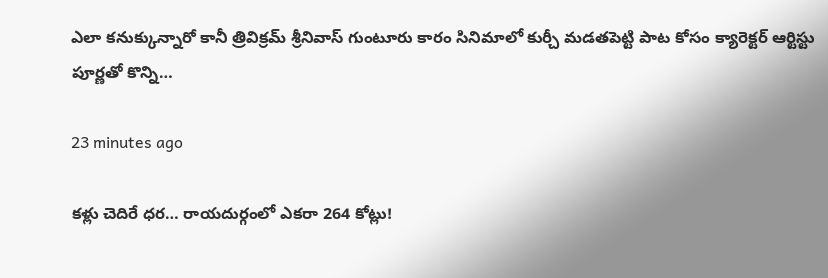ఎలా కనుక్కున్నారో కానీ త్రివిక్రమ్ శ్రీనివాస్ గుంటూరు కారం సినిమాలో కుర్చీ మడతపెట్టి పాట కోసం క్యారెక్టర్ ఆర్టిస్టు పూర్ణతో కొన్ని…

23 minutes ago

క‌ళ్లు చెదిరే ధ‌ర‌… రాయ‌దుర్గంలో ఎక‌రా 264 కోట్లు!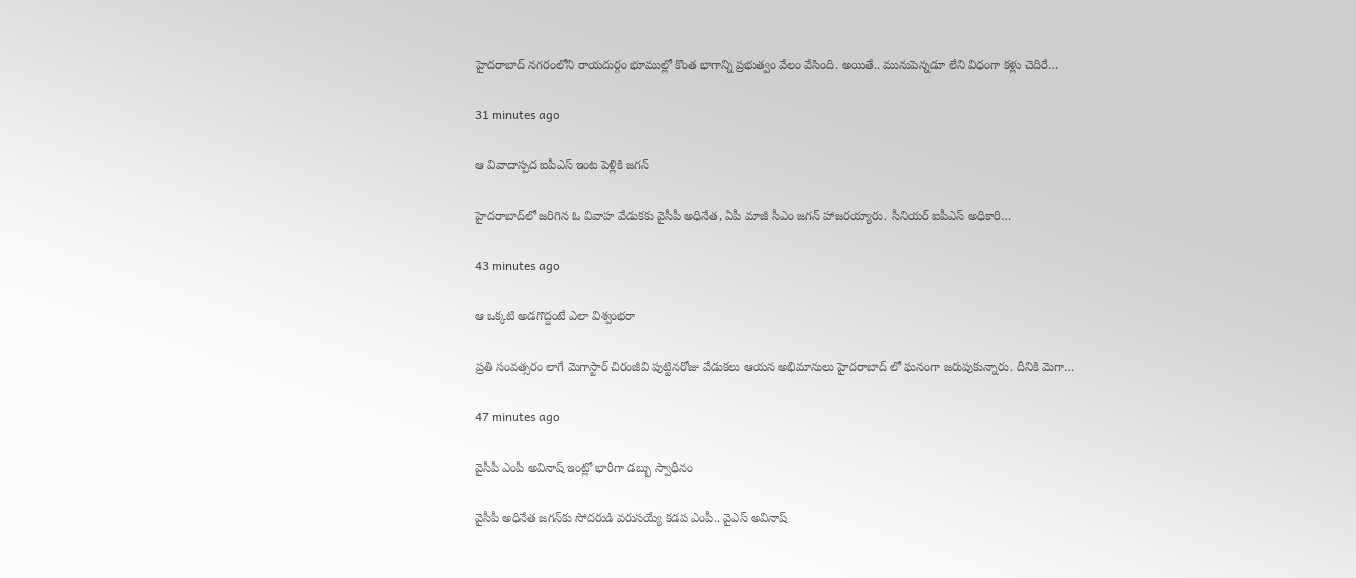హైద‌రాబాద్ న‌గ‌రంలోని రాయ‌దుర్గం భూముల్లో కొంత భాగాన్ని ప్ర‌భుత్వం వేలం వేసింది. అయితే.. మునుపెన్న‌డూ లేని విధంగా క‌ళ్లు చెదిరే…

31 minutes ago

ఆ వివాదాస్పద ఐపీఎస్ ఇంట పెళ్లికి జగన్

హైదరాబాద్‌లో జరిగిన ఓ వివాహ వేడుకకు వైసీపీ అధినేత, ఏపీ మాజీ సీఎం జగన్ హాజరయ్యారు. సీనియర్ ఐపీఎస్ అధికారి…

43 minutes ago

ఆ ఒక్కటి అడగొద్దంటే ఎలా విశ్వంభరా

ప్రతి సంవత్సరం లాగే మెగాస్టార్ చిరంజీవి పుట్టినరోజు వేడుకలు ఆయన అభిమానులు హైదరాబాద్ లో ఘనంగా జరుపుకున్నారు. దీనికి మెగా…

47 minutes ago

వైసీపీ ఎంపీ అవినాష్ ఇంట్లో భారీగా డ‌బ్బు స్వాధీనం

వైసీపీ అధినేత జ‌గ‌న్‌కు సోద‌రుడి వ‌రుస‌య్యే క‌డ‌ప ఎంపీ.. వైఎస్ అవినాష్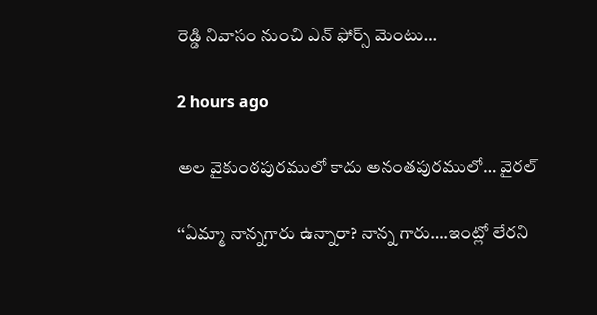రెడ్డి నివాసం నుంచి ఎన్ ఫోర్స్ మెంటు…

2 hours ago

అల వైకుంఠపురములో కాదు అనంతపురములో… వైరల్

‘‘ఏమ్మా నాన్నగారు ఉన్నారా? నాన్న గారు….ఇంట్లో లేరని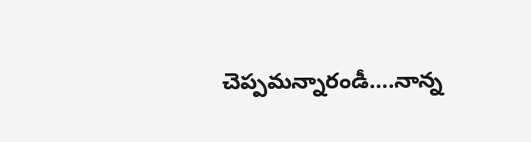చెప్పమన్నారండీ….నాన్న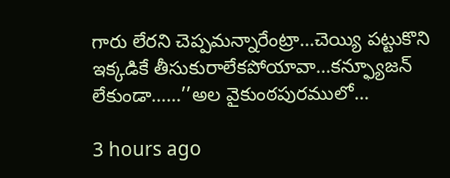గారు లేరని చెప్పమన్నారేంట్రా…చెయ్యి పట్టుకొని ఇక్కడికే తీసుకురాలేకపోయావా…కన్ఫ్యూజన్ లేకుండా……’’అల వైకుంఠపురములో…

3 hours ago